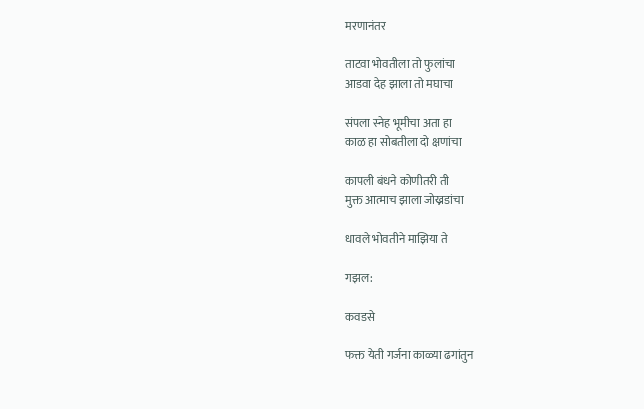मरणानंतर

ताटवा भोवतीला तो फुलांचा
आडवा देह झाला तो मघाचा

संपला स्नेह भूमीचा अता हा
काळ हा सोबतीला दो क्षणांचा

कापली बंधने कोणीतरी ती
मुक्त आत्माच झाला जोख्नडांचा

धावले भोवतीने माझिया ते

गझल:

कवडसे

फक्त येती गर्जना काळ्या ढगांतुन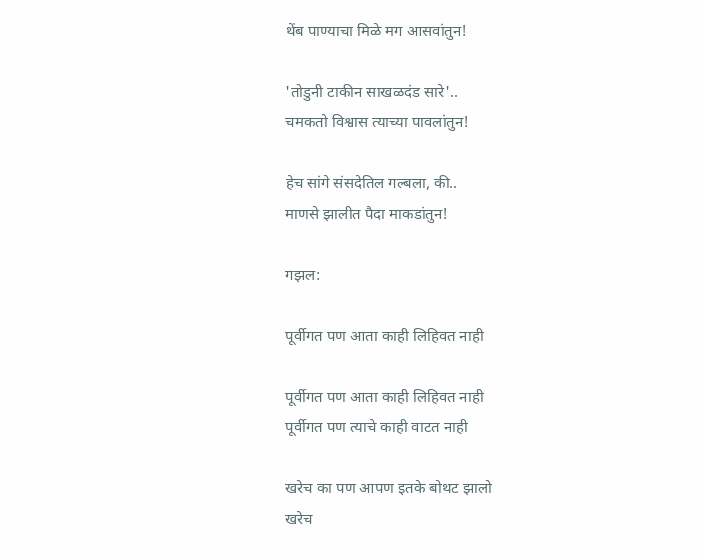थेंब पाण्याचा मिळे मग आसवांतुन!

'तोडुनी टाकीन साखळदंड सारे'..
चमकतो विश्वास त्याच्या पावलांतुन!

हेच सांगे संसदेतिल गल्बला, की..
माणसे झालीत पैदा माकडांतुन!

गझल:

पूर्वीगत पण आता काही लिहिवत नाही

पूर्वीगत पण आता काही लिहिवत नाही
पूर्वीगत पण त्याचे काही वाटत नाही

खरेच का पण आपण इतके बोथट झालो
खरेच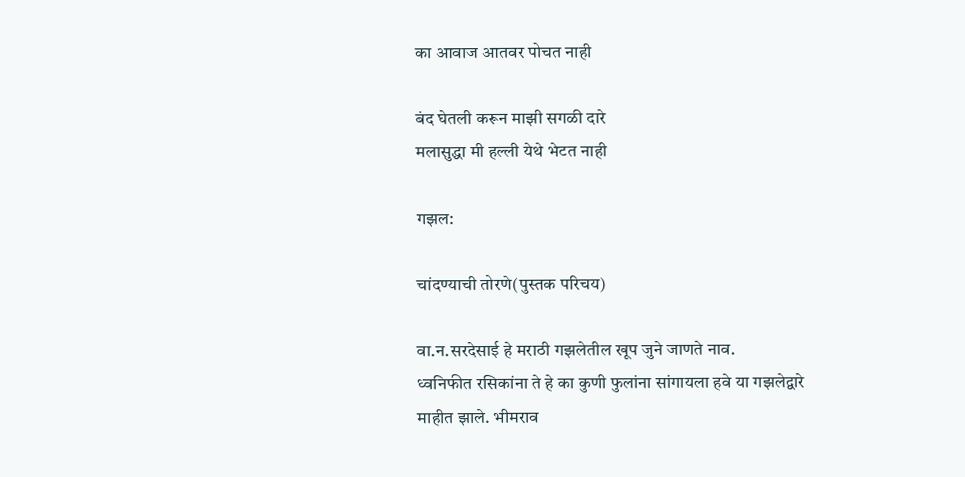का आवाज आतवर पोचत नाही

बंद घेतली करून माझी सगळी दारे
मलासुद्धा मी हल्ली येथे भेटत नाही

गझल:

चांदण्याची तोरणे(पुस्तक परिचय)

वा.न.सरदेसाई हे मराठी गझलेतील खूप जुने जाणते नाव.
ध्वनिफीत रसिकांना ते हे का कुणी फुलांना सांगायला हवे या गझलेद्वारे माहीत झाले. भीमराव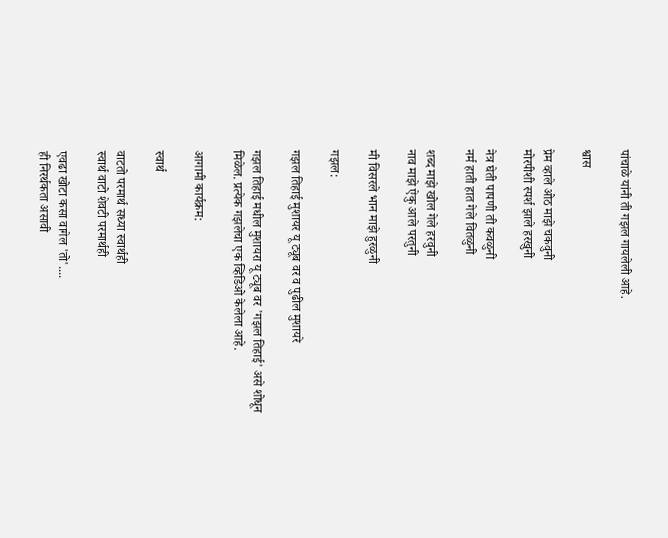पांचाळे यांनी ती गझल गायलेली आहे.

श्वास

प्रेम व्हाले ओठ माझे चकवुनी
मोरपीशी स्पर्श झाले हरखुनी

नेत्र घेती पापणी ती कवळुनी
नर्म हाती हात गेले वितळुनी

शब्द माझे खोल गेले हरवुनी
नाव माझे ऐकु आले परतुनी

मी विसरले भान माझे हुरळुनी

गझल:

गझल तिहाई मुशायर यू ट्यूब वर व पुढील मुशायरे

गझल तिहाई मधील मुशायरा यू ट्यूब वर 'गझल तिहाई' असे शोधून मिळेल. प्रत्येक गझलेचा एक व्हिडिओ केलेला आहे.

आगामी कार्यक्रम:

स्वार्थ

वाटतो परमार्थ सध्या स्वार्थही
स्वार्थ वाटो शेवटी परमार्थही

एवढा खोटा कसा वागेल 'तो'....
ही निरर्थकता असावी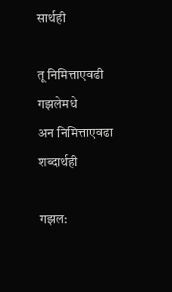सार्थही

तू निमित्ताएवढी गझलेमधे
अन निमित्ताएवढा शब्दार्थही

गझल: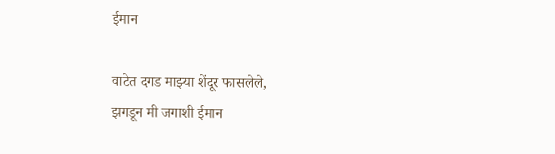ईमान

वाटेत दगड माझ्या शेंदूर फासलेले,
झगडून मी जगाशी ईमान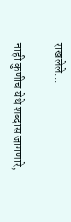राखलेले...

नाही कुणीच येथे शब्दास जागणारे,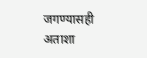जगण्यासही अताशा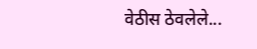वेठीस ठेवलेले...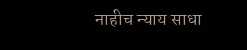नाहीच न्याय साधा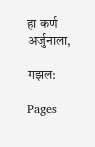हा कर्ण अर्जुनाला,

गझल:

Pages